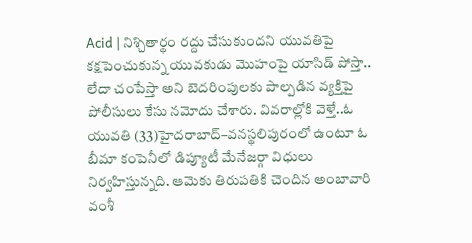Acid | నిశ్చితార్థం రద్దు చేసుకుందని యువతిపై కక్షపెంచుకున్న యువకుడు మొహంపై యాసిడ్ పోస్తా.. లేదా చంపేస్తా అని బెదరింపులకు పాల్పడిన వ్యక్తిపై పోలీసులు కేసు నమోదు చేశారు. వివరాల్లోకి వెళ్తే..ఓ యువతి (33)హైదరాబాద్–వనస్థలిపురంలో ఉంటూ ఓ బీమా కంపెనీలో డిప్యూటీ మేనేజర్గా విధులు నిర్వహిస్తున్నది. ఆమెకు తిరుపతికి చెందిన అంబావారి వంశీ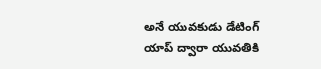అనే యువకుడు డేటింగ్ యాప్ ద్వారా యువతికి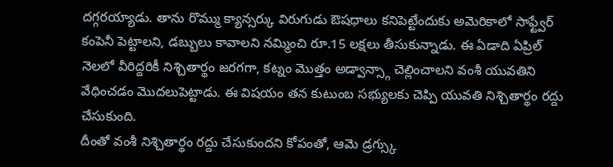దగ్గరయ్యాడు. తాను రొమ్ము క్యాన్సర్కు విరుగుడు ఔషధాలు కనిపెట్టేందుకు అమెరికాలో సాఫ్ట్వేర్ కంపెనీ పెట్టాలని, డబ్బులు కావాలని నమ్మించి రూ.15 లక్షలు తీసుకున్నాడు. ఈ ఏడాది ఏప్రిల్ నెలలో వీరిద్దరికీ నిశ్చితార్థం జరగగా, కట్నం మొత్తం అడ్వాన్స్గా చెల్లించాలని వంశీ యువతిని వేధించడం మొదలుపెట్టాడు. ఈ విషయం తన కుటుంబ సభ్యులకు చెప్పి యువతి నిశ్చితార్థం రద్దు చేసుకుంది.
దీంతో వంశీ నిశ్చితార్థం రద్దు చేసుకుందని కోపంతో, ఆమె డ్రగ్స్కు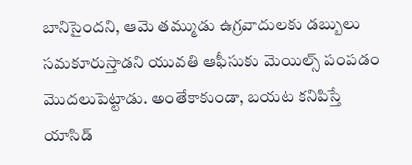బానిసైందని, ఆమె తమ్ముడు ఉగ్రవాదులకు డబ్బులు సమకూరుస్తాడని యువతి ఆఫీసుకు మెయిల్స్ పంపడం మొదలుపెట్టాడు. అంతేకాకుండా, బయట కనిపిస్తే యాసిడ్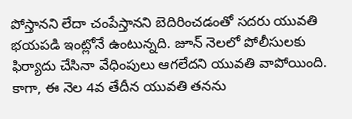పోస్తానని లేదా చంపేస్తానని బెదిరించడంతో సదరు యువతి భయపడి ఇంట్లోనే ఉంటున్నది. జూన్ నెలలో పోలీసులకు ఫిర్యాదు చేసినా వేధింపులు ఆగలేదని యువతి వాపోయింది. కాగా, ఈ నెల 4వ తేదీన యువతి తనను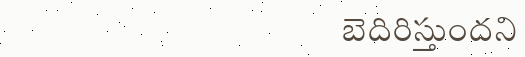బెదిరిస్తుందని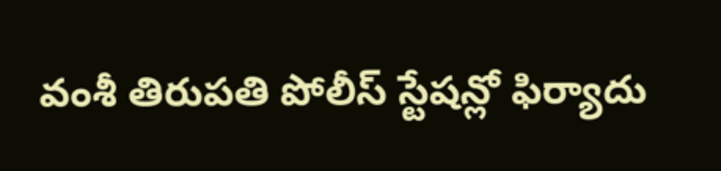వంశీ తిరుపతి పోలీస్ స్టేషన్లో ఫిర్యాదు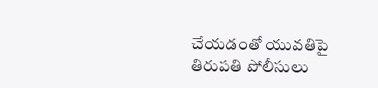చేయడంతో యువతిపై తిరుపతి పోలీసులు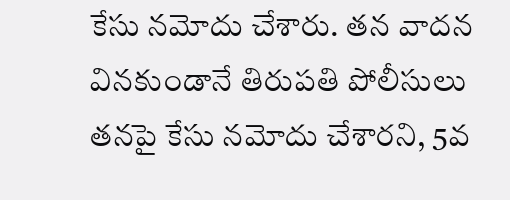కేసు నమోదు చేశారు. తన వాదన వినకుండానే తిరుపతి పోలీసులు తనపై కేసు నమోదు చేశారని, 5వ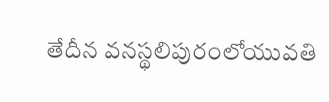తేదీన వనస్థలిపురంలోయువతి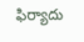ఫిర్యాదు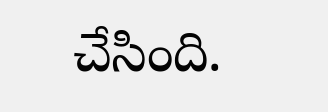చేసింది.